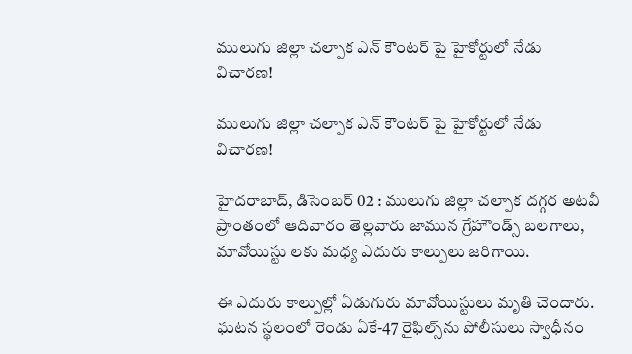ములుగు జిల్లా చల్పాక ఎన్ కౌంటర్ పై హైకోర్టులో నేడు విచారణ!

ములుగు జిల్లా చల్పాక ఎన్ కౌంటర్ పై హైకోర్టులో నేడు విచారణ!

హైదరాబాద్, డిసెంబర్ 02 : ములుగు జిల్లా చల్పాక దగ్గర అటవీ ప్రాంతంలో ఆదివారం తెల్లవారు జామున గ్రేహౌండ్స్ బలగాలు, మావోయిస్టు లకు మధ్య ఎదురు కాల్పులు జరిగాయి.

ఈ ఎదురు కాల్పుల్లో ఏడుగురు మావోయిస్టులు మృతి చెందారు. ఘటన స్థలంలో రెండు ఏకే-47 రైఫిల్స్‌ను పోలీసులు స్వాధీనం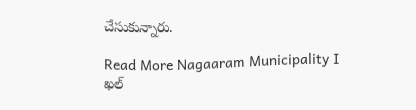చేసుకున్నారు.

Read More Nagaaram Municipality I ఖల్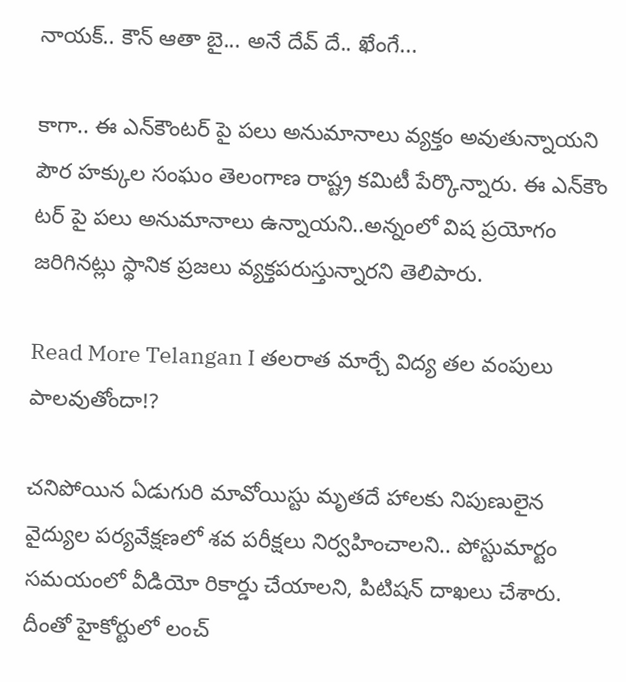నాయక్.. కౌన్ ఆతా బై... అనే దేవ్ దే.. ఖేంగే...

కాగా.. ఈ ఎన్‌కౌంటర్ పై పలు అనుమానాలు వ్యక్తం అవుతున్నాయని పౌర హక్కుల సంఘం తెలంగాణ రాష్ట్ర కమిటీ పేర్కొన్నారు. ఈ ఎన్‌కౌం టర్ పై పలు అనుమానాలు ఉన్నాయని..అన్నంలో విష ప్రయోగం జరిగినట్లు స్థానిక ప్రజలు వ్యక్తపరుస్తున్నారని తెలిపారు.

Read More Telangan I తలరాత మార్చే విద్య తల వంపులు పాలవుతోందా!?

చనిపోయిన ఏడుగురి మావోయిస్టు మృతదే హాలకు నిపుణులైన వైద్యుల పర్యవేక్షణలో శవ పరీక్షలు నిర్వహించాలని.. పోస్టుమార్టం సమయంలో వీడియో రికార్డు చేయాలని, పిటిషన్ దాఖలు చేశారు. దీంతో హైకోర్టులో లంచ్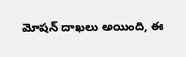మోషన్ దాఖలు అయింది, ఈ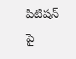పిటిషన్ పై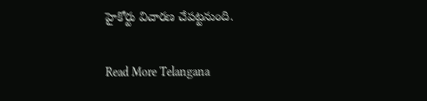హైకోర్టు విచారణ చేపట్టనుంది.

Read More Telangana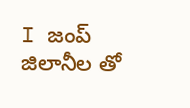I జంప్ జిలానీల తో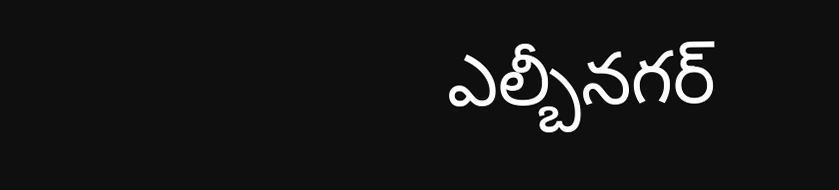ఎల్బీనగర్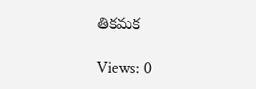తికమక

Views: 0